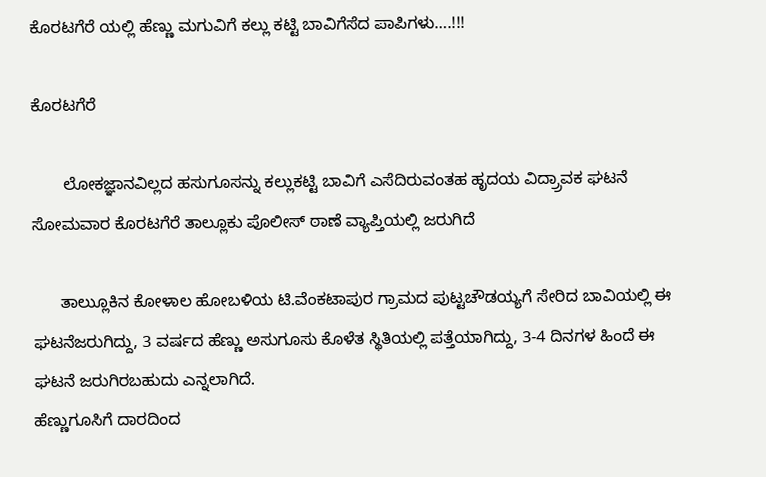ಕೊರಟಗೆರೆ ಯಲ್ಲಿ ಹೆಣ್ಣು ಮಗುವಿಗೆ ಕಲ್ಲು ಕಟ್ಟಿ ಬಾವಿಗೆಸೆದ ಪಾಪಿಗಳು….!!!

ಕೊರಟಗೆರೆ

       ಲೋಕಜ್ಞಾನವಿಲ್ಲದ ಹಸುಗೂಸನ್ನು ಕಲ್ಲುಕಟ್ಟಿ ಬಾವಿಗೆ ಎಸೆದಿರುವಂತಹ ಹೃದಯ ವಿದ್ರ್ರಾವಕ ಘಟನೆ ಸೋಮವಾರ ಕೊರಟಗೆರೆ ತಾಲ್ಲೂಕು ಪೊಲೀಸ್ ಠಾಣೆ ವ್ಯಾಪ್ತಿಯಲ್ಲಿ ಜರುಗಿದೆ

      ತಾಲ್ಲುೂಕಿನ ಕೋಳಾಲ ಹೋಬಳಿಯ ಟಿ.ವೆಂಕಟಾಪುರ ಗ್ರಾಮದ ಪುಟ್ಟಚೌಡಯ್ಯಗೆ ಸೇರಿದ ಬಾವಿಯಲ್ಲಿ ಈ ಘಟನೆಜರುಗಿದ್ದು, 3 ವರ್ಷದ ಹೆಣ್ಣು ಅಸುಗೂಸು ಕೊಳೆತ ಸ್ಥಿತಿಯಲ್ಲಿ ಪತ್ತೆಯಾಗಿದ್ದು, 3-4 ದಿನಗಳ ಹಿಂದೆ ಈ ಘಟನೆ ಜರುಗಿರಬಹುದು ಎನ್ನಲಾಗಿದೆ.
ಹೆಣ್ಣುಗೂಸಿಗೆ ದಾರದಿಂದ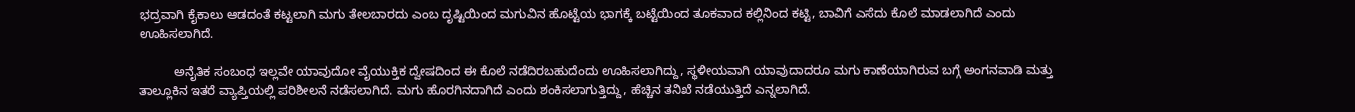ಭದ್ರವಾಗಿ ಕೈಕಾಲು ಆಡದಂತೆ ಕಟ್ಟಲಾಗಿ ಮಗು ತೇಲಬಾರದು ಎಂಬ ದೃಷ್ಟಿಯಿಂದ ಮಗುವಿನ ಹೊಟ್ಟೆಯ ಭಾಗಕ್ಕೆ ಬಟ್ಟೆಯಿಂದ ತೂಕವಾದ ಕಲ್ಲಿನಿಂದ ಕಟ್ಟಿ, ಬಾವಿಗೆ ಎಸೆದು ಕೊಲೆ ಮಾಡಲಾಗಿದೆ ಎಂದು ಊಹಿಸಲಾಗಿದೆ.

          ಅನೈತಿಕ ಸಂಬಂಧ ಇಲ್ಲವೇ ಯಾವುದೋ ವೈಯುಕ್ತಿಕ ದ್ವೇಷದಿಂದ ಈ ಕೊಲೆ ನಡೆದಿರಬಹುದೆಂದು ಊಹಿಸಲಾಗಿದ್ದು, ಸ್ಥಳೀಯವಾಗಿ ಯಾವುದಾದರೂ ಮಗು ಕಾಣೆಯಾಗಿರುವ ಬಗ್ಗೆ ಅಂಗನವಾಡಿ ಮತ್ತು ತಾಲ್ಲೂಕಿನ ಇತರೆ ವ್ಯಾಪ್ತಿಯಲ್ಲಿ ಪರಿಶೀಲನೆ ನಡೆಸಲಾಗಿದೆ. ಮಗು ಹೊರಗಿನದಾಗಿದೆ ಎಂದು ಶಂಕಿಸಲಾಗುತ್ತಿದ್ದು, ಹೆಚ್ಚಿನ ತನಿಖೆ ನಡೆಯುತ್ತಿದೆ ಎನ್ನಲಾಗಿದೆ.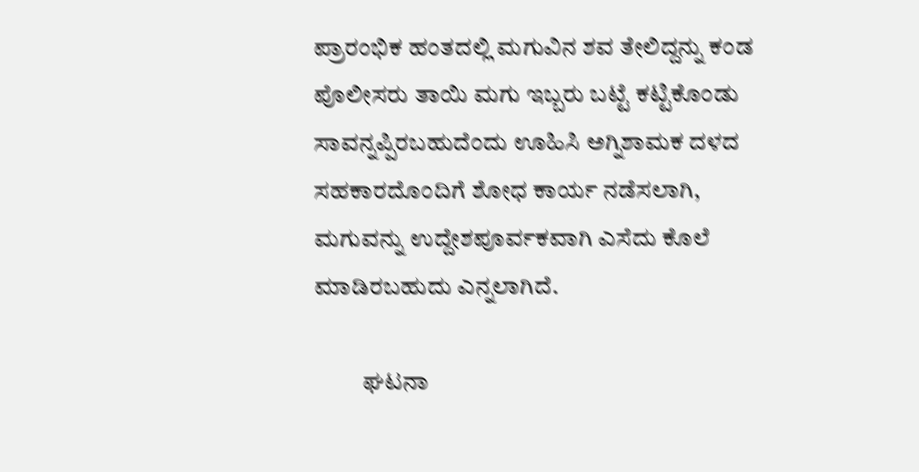ಪ್ರಾರಂಭಿಕ ಹಂತದಲ್ಲಿ ಮಗುವಿನ ಶವ ತೇಲಿದ್ದನ್ನು ಕಂಡ ಪೊಲೀಸರು ತಾಯಿ ಮಗು ಇಬ್ಬರು ಬಟ್ಟೆ ಕಟ್ಟಿಕೊಂಡು ಸಾವನ್ನಪ್ಪಿರಬಹುದೆಂದು ಊಹಿಸಿ ಅಗ್ನಿಶಾಮಕ ದಳದ ಸಹಕಾರದೊಂದಿಗೆ ಶೋಧ ಕಾರ್ಯ ನಡೆಸಲಾಗಿ, ಮಗುವನ್ನು ಉದ್ದೇಶಪೂರ್ವಕವಾಗಿ ಎಸೆದು ಕೊಲೆ ಮಾಡಿರಬಹುದು ಎನ್ನಲಾಗಿದೆ.

          ಘಟನಾ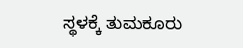ಸ್ಥಳಕ್ಕೆ ತುಮಕೂರು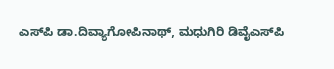ಎಸ್‍ಪಿ ಡಾ.ದಿವ್ಯಾಗೋಪಿನಾಥ್, ಮಧುಗಿರಿ ಡಿವೈಎಸ್‍ಪಿ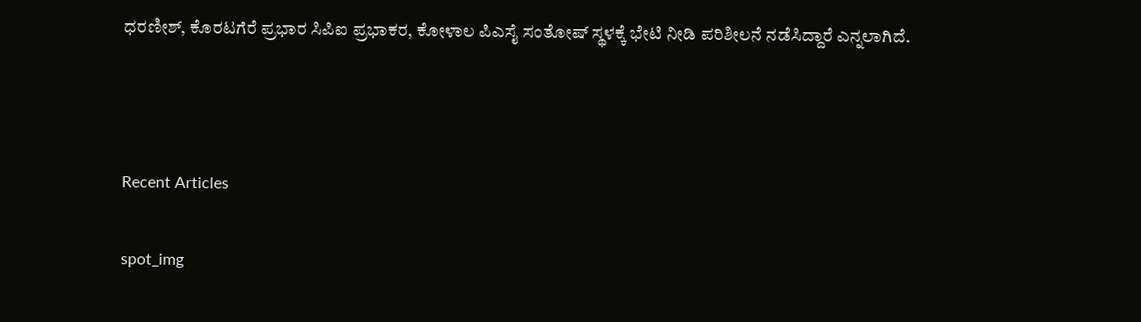ಧರಣೀಶ್, ಕೊರಟಗೆರೆ ಪ್ರಭಾರ ಸಿಪಿಐ ಪ್ರಭಾಕರ, ಕೋಳಾಲ ಪಿಎಸೈ ಸಂತೋಷ್ ಸ್ಥಳಕ್ಕೆ ಭೇಟಿ ನೀಡಿ ಪರಿಶೀಲನೆ ನಡೆಸಿದ್ದಾರೆ ಎನ್ನಲಾಗಿದೆ.



Recent Articles

spot_img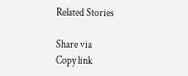Related Stories

Share via
Copy link